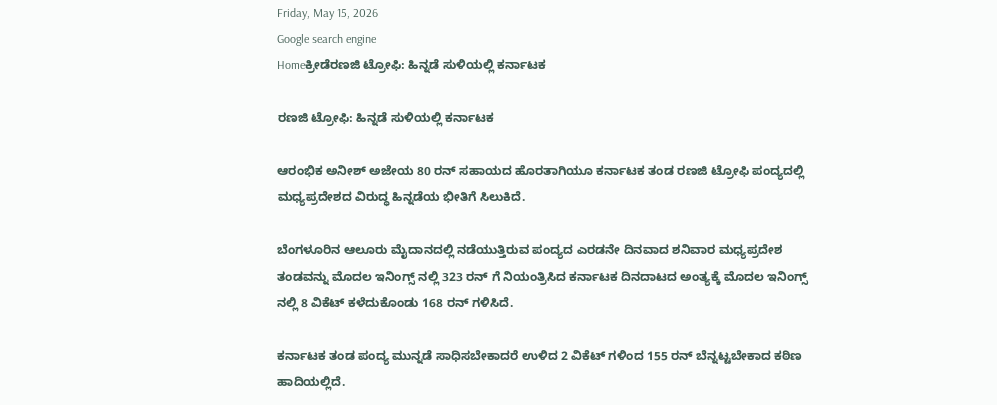Friday, May 15, 2026
Google search engine
Homeಕ್ರೀಡೆರಣಜಿ ಟ್ರೋಫಿ: ಹಿನ್ನಡೆ ಸುಳಿಯಲ್ಲಿ ಕರ್ನಾಟಕ

ರಣಜಿ ಟ್ರೋಫಿ: ಹಿನ್ನಡೆ ಸುಳಿಯಲ್ಲಿ ಕರ್ನಾಟಕ

ಆರಂಭಿಕ ಅನೀಶ್ ಅಜೇಯ 80 ರನ್ ಸಹಾಯದ ಹೊರತಾಗಿಯೂ ಕರ್ನಾಟಕ ತಂಡ ರಣಜಿ ಟ್ರೋಫಿ ಪಂದ್ಯದಲ್ಲಿ ಮಧ್ಯಪ್ರದೇಶದ ವಿರುದ್ಧ ಹಿನ್ನಡೆಯ ಭೀತಿಗೆ ಸಿಲುಕಿದೆ.

ಬೆಂಗಳೂರಿನ ಆಲೂರು ಮೈದಾನದಲ್ಲಿ ನಡೆಯುತ್ತಿರುವ ಪಂದ್ಯದ ಎರಡನೇ ದಿನವಾದ ಶನಿವಾರ ಮಧ್ಯಪ್ರದೇಶ ತಂಡವನ್ನು ಮೊದಲ ಇನಿಂಗ್ಸ್ ನಲ್ಲಿ 323 ರನ್ ಗೆ ನಿಯಂತ್ರಿಸಿದ ಕರ್ನಾಟಕ ದಿನದಾಟದ ಅಂತ್ಯಕ್ಕೆ ಮೊದಲ ಇನಿಂಗ್ಸ್ ನಲ್ಲಿ 8 ವಿಕೆಟ್ ಕಳೆದುಕೊಂಡು 168 ರನ್ ಗಳಿಸಿದೆ.

ಕರ್ನಾಟಕ ತಂಡ ಪಂದ್ಯ ಮುನ್ನಡೆ ಸಾಧಿಸಬೇಕಾದರೆ ಉಳಿದ 2 ವಿಕೆಟ್ ಗಳಿಂದ 155 ರನ್ ಬೆನ್ನಟ್ಟಬೇಕಾದ ಕಠಿಣ ಹಾದಿಯಲ್ಲಿದೆ.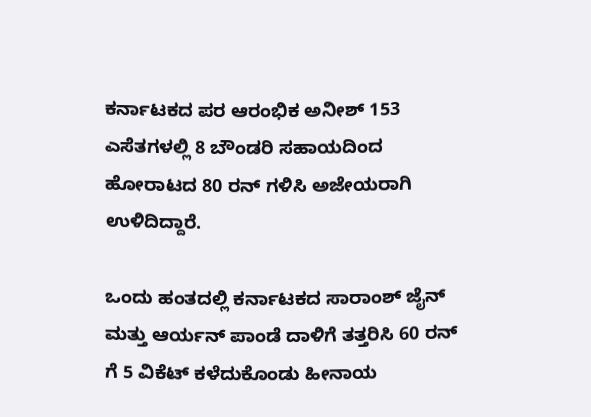ಕರ್ನಾಟಕದ ಪರ ಆರಂಭಿಕ ಅನೀಶ್ 153 ಎಸೆತಗಳಲ್ಲಿ 8 ಬೌಂಡರಿ ಸಹಾಯದಿಂದ ಹೋರಾಟದ 80 ರನ್ ಗಳಿಸಿ ಅಜೇಯರಾಗಿ ಉಳಿದಿದ್ದಾರೆ.

ಒಂದು ಹಂತದಲ್ಲಿ ಕರ್ನಾಟಕದ ಸಾರಾಂಶ್ ಜೈನ್ ಮತ್ತು ಆರ್ಯನ್ ಪಾಂಡೆ ದಾಳಿಗೆ ತತ್ತರಿಸಿ 60 ರನ್ ಗೆ 5 ವಿಕೆಟ್ ಕಳೆದುಕೊಂಡು ಹೀನಾಯ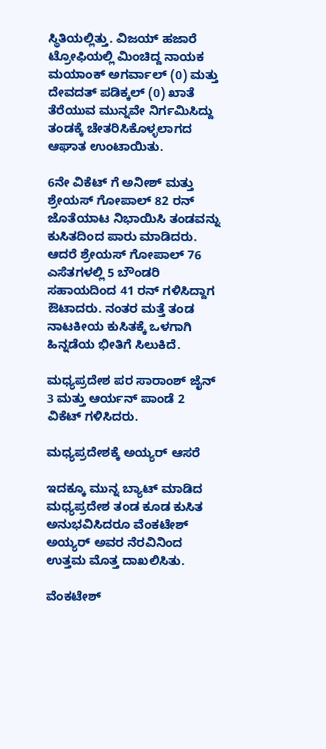ಸ್ಥಿತಿಯಲ್ಲಿತ್ತು. ವಿಜಯ್ ಹಜಾರೆ ಟ್ರೋಫಿಯಲ್ಲಿ ಮಿಂಚಿದ್ದ ನಾಯಕ ಮಯಾಂಕ್ ಅಗರ್ವಾಲ್ (0) ಮತ್ತು ದೇವದತ್ ಪಡಿಕ್ಕಲ್ (0) ಖಾತೆ ತೆರೆಯುವ ಮುನ್ನವೇ ನಿರ್ಗಮಿಸಿದ್ದು ತಂಡಕ್ಕೆ ಚೇತರಿಸಿಕೊಳ್ಳಲಾಗದ ಆಘಾತ ಉಂಟಾಯಿತು.

6ನೇ ವಿಕೆಟ್ ಗೆ ಅನೀಶ್ ಮತ್ತು ಶ್ರೇಯಸ್ ಗೋಪಾಲ್ 82 ರನ್ ಜೊತೆಯಾಟ ನಿಭಾಯಿಸಿ ತಂಡವನ್ನು ಕುಸಿತದಿಂದ ಪಾರು ಮಾಡಿದರು. ಆದರೆ ಶ್ರೇಯಸ್ ಗೋಪಾಲ್ 76 ಎಸೆತಗಳಲ್ಲಿ 5 ಬೌಂಡರಿ ಸಹಾಯದಿಂದ 41 ರನ್ ಗಳಿಸಿದ್ದಾಗ ಔಟಾದರು. ನಂತರ ಮತ್ತೆ ತಂಡ ನಾಟಕೀಯ ಕುಸಿತಕ್ಕೆ ಒಳಗಾಗಿ ಹಿನ್ನಡೆಯ ಭೀತಿಗೆ ಸಿಲುಕಿದೆ.

ಮಧ್ಯಪ್ರದೇಶ ಪರ ಸಾರಾಂಶ್ ಜೈನ್ 3 ಮತ್ತು ಆರ್ಯನ್ ಪಾಂಡೆ 2 ವಿಕೆಟ್ ಗಳಿಸಿದರು.

ಮಧ್ಯಪ್ರದೇಶಕ್ಕೆ ಅಯ್ಯರ್ ಆಸರೆ

ಇದಕ್ಕೂ ಮುನ್ನ ಬ್ಯಾಟ್ ಮಾಡಿದ ಮಧ್ಯಪ್ರದೇಶ ತಂಡ ಕೂಡ ಕುಸಿತ ಅನುಭವಿಸಿದರೂ ವೆಂಕಟೇಶ್ ಅಯ್ಯರ್ ಅವರ ನೆರವಿನಿಂದ ಉತ್ತಮ ಮೊತ್ತ ದಾಖಲಿಸಿತು.

ವೆಂಕಟೇಶ್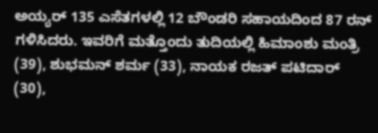ಅಯ್ಯರ್ 135 ಎಸೆತಗಳಲ್ಲಿ 12 ಬೌಂಡರಿ ಸಹಾಯದಿಂದ 87 ರನ್ ಗಳಿಸಿದರು. ಇವರಿಗೆ ಮತ್ತೊಂದು ತುದಿಯಲ್ಲಿ ಹಿಮಾಂಶು ಮಂತ್ರಿ (39), ಶುಭಮನ್ ಶರ್ಮ (33), ನಾಯಕ ರಜತ್ ಪಟಿದಾರ್ (30),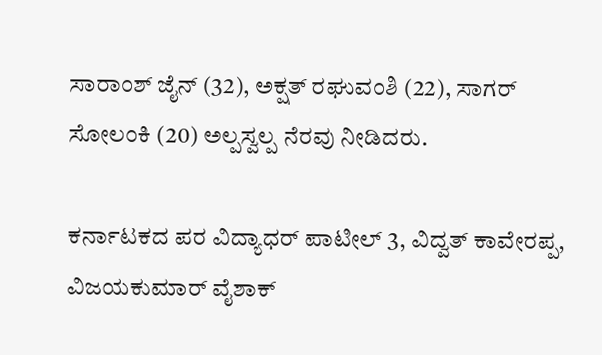ಸಾರಾಂಶ್ ಜೈನ್ (32), ಅಕ್ಷತ್ ರಘುವಂಶಿ (22), ಸಾಗರ್ ಸೋಲಂಕಿ (20) ಅಲ್ಪಸ್ವಲ್ಪ ನೆರವು ನೀಡಿದರು.

ಕರ್ನಾಟಕದ ಪರ ವಿದ್ಯಾಧರ್ ಪಾಟೀಲ್ 3, ವಿದ್ವತ್ ಕಾವೇರಪ್ಪ, ವಿಜಯಕುಮಾರ್ ವೈಶಾಕ್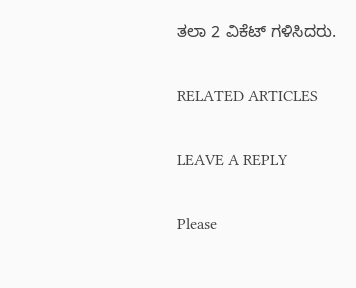ತಲಾ 2 ವಿಕೆಟ್ ಗಳಿಸಿದರು.

RELATED ARTICLES

LEAVE A REPLY

Please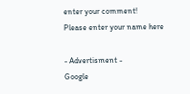enter your comment!
Please enter your name here

- Advertisment -
Google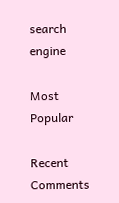search engine

Most Popular

Recent Comments